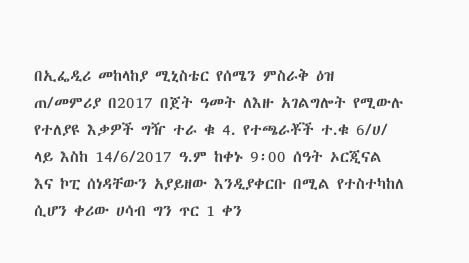በኢፌዲሪ መከላከያ ሚኒስቴር የሰሜን ምስራቅ ዕዝ ጠ/መምሪያ በ2017 በጀት ዓመት ለእዙ አገልግሎት የሚውሉ የተለያዩ እቃዎች ግዥ ተራ ቁ 4. የተጫራቾች ተ.ቁ 6/ሀ/ ላይ እስከ 14/6/2017 ዓ.ም ከቀኑ 9፡00 ሰዓት ኦርጂናል እና ኮፒ ሰነዳቸውን አያይዘው እንዲያቀርቡ በሚል የተስተካከለ ሲሆን ቀሪው ሀሳብ ግን ጥር 1 ቀን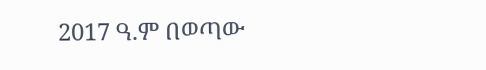2017 ዓ.ም በወጣው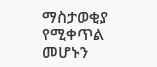ማስታወቂያ የሚቀጥል መሆኑን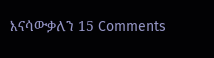እናሳውቃለን 15 Comments